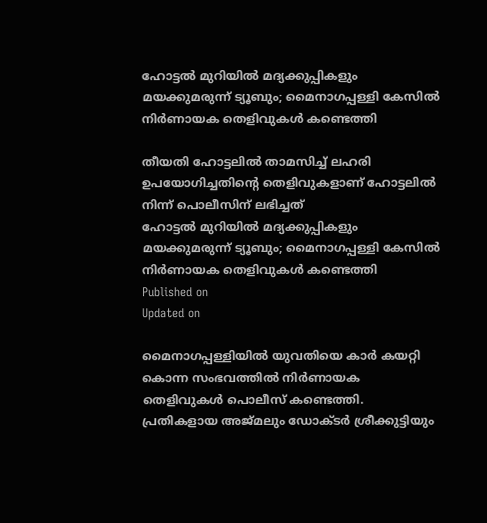ഹോട്ടൽ മുറിയിൽ മദ്യക്കുപ്പികളും മയക്കുമരുന്ന് ട്യൂബും; മൈനാഗപ്പള്ളി കേസിൽ നിർണായക തെളിവുകൾ കണ്ടെത്തി

തീയതി ഹോട്ടലിൽ താമസിച്ച് ലഹരി ഉപയോഗിച്ചതിൻ്റെ തെളിവുകളാണ് ഹോട്ടലിൽ നിന്ന് പൊലീസിന് ലഭിച്ചത്
ഹോട്ടൽ മുറിയിൽ മദ്യക്കുപ്പികളും മയക്കുമരുന്ന് ട്യൂബും; മൈനാഗപ്പള്ളി കേസിൽ നിർണായക തെളിവുകൾ കണ്ടെത്തി
Published on
Updated on

മൈനാഗപ്പള്ളിയിൽ യുവതിയെ കാർ കയറ്റി കൊന്ന സംഭവത്തിൽ നിർണായക തെളിവുകൾ പൊലീസ് കണ്ടെത്തി. പ്രതികളായ അജ്മലും ഡോക്ടർ ശ്രീക്കുട്ടിയും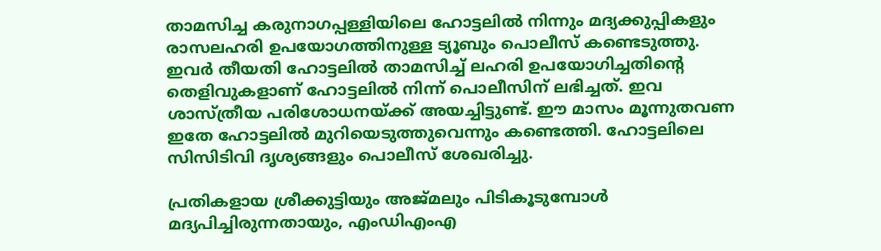താമസിച്ച കരുനാഗപ്പള്ളിയിലെ ഹോട്ടലിൽ നിന്നും മദ്യക്കുപ്പികളും രാസലഹരി ഉപയോഗത്തിനുള്ള ട്യൂബും പൊലീസ് കണ്ടെടുത്തു. ഇവർ തീയതി ഹോട്ടലിൽ താമസിച്ച് ലഹരി ഉപയോഗിച്ചതിൻ്റെ തെളിവുകളാണ് ഹോട്ടലിൽ നിന്ന് പൊലീസിന് ലഭിച്ചത്. ഇവ ശാസ്ത്രീയ പരിശോധനയ്ക്ക് അയച്ചിട്ടുണ്ട്. ഈ മാസം മൂന്നുതവണ ഇതേ ഹോട്ടലിൽ മുറിയെടുത്തുവെന്നും കണ്ടെത്തി. ഹോട്ടലിലെ സിസിടിവി ദൃശ്യങ്ങളും പൊലീസ് ശേഖരിച്ചു.

പ്രതികളായ ശ്രീക്കുട്ടിയും അജ്മലും പിടികൂടുമ്പോൾ മദ്യപിച്ചിരുന്നതായും, എംഡിഎംഎ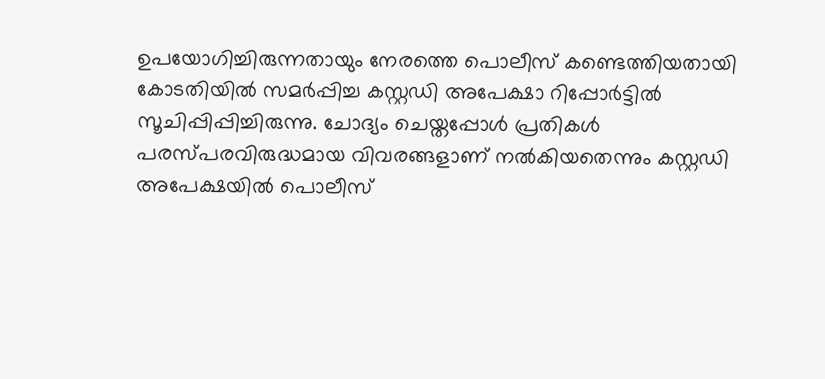ഉപയോഗിച്ചിരുന്നതായും നേരത്തെ പൊലീസ് കണ്ടെത്തിയതായി കോടതിയിൽ സമർപ്പിച്ച കസ്റ്റഡി അപേക്ഷാ റിപ്പോർട്ടിൽ സൂചിപ്പിപ്പിച്ചിരുന്നു. ചോദ്യം ചെയ്തപ്പോൾ പ്രതികൾ പരസ്പരവിരുദ്ധമായ വിവരങ്ങളാണ് നൽകിയതെന്നും കസ്റ്റഡി അപേക്ഷയിൽ പൊലീസ്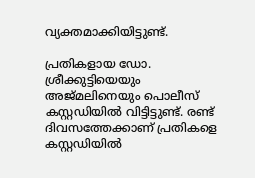വ്യക്തമാക്കിയിട്ടുണ്ട്.

പ്രതികളായ ഡോ. ശ്രീക്കുട്ടിയെയും അജ്മലിനെയും പൊലീസ് കസ്റ്റഡിയിൽ വിട്ടിട്ടുണ്ട്. രണ്ട് ദിവസത്തേക്കാണ് പ്രതികളെ കസ്റ്റഡിയിൽ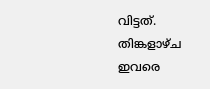വിട്ടത്. തിങ്കളാഴ്ച ഇവരെ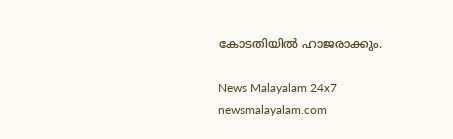കോടതിയിൽ ഹാജരാക്കും.

News Malayalam 24x7
newsmalayalam.com